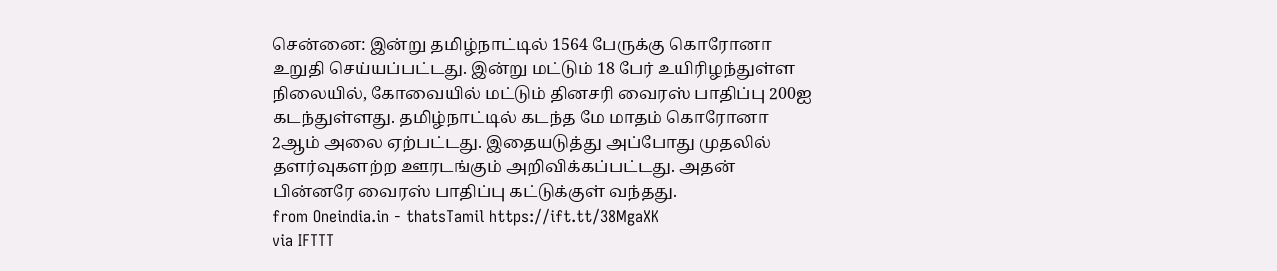சென்னை: இன்று தமிழ்நாட்டில் 1564 பேருக்கு கொரோனா உறுதி செய்யப்பட்டது. இன்று மட்டும் 18 பேர் உயிரிழந்துள்ள நிலையில், கோவையில் மட்டும் தினசரி வைரஸ் பாதிப்பு 200ஐ கடந்துள்ளது. தமிழ்நாட்டில் கடந்த மே மாதம் கொரோனா 2ஆம் அலை ஏற்பட்டது. இதையடுத்து அப்போது முதலில் தளர்வுகளற்ற ஊரடங்கும் அறிவிக்கப்பட்டது. அதன் பின்னரே வைரஸ் பாதிப்பு கட்டுக்குள் வந்தது.
from Oneindia.in - thatsTamil https://ift.tt/38MgaXK
via IFTTT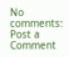No comments:
Post a Comment